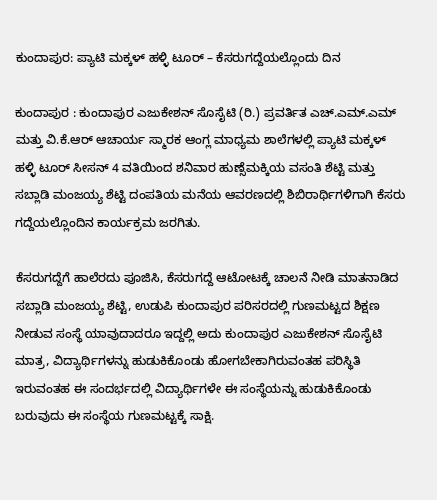ಕುಂದಾಪುರ: ಪ್ಯಾಟಿ ಮಕ್ಕಳ್ ಹಳ್ಳಿ ಟೂರ್ – ಕೆಸರುಗದ್ದೆಯಲ್ಲೊಂದು ದಿನ

ಕುಂದಾಪುರ : ಕುಂದಾಪುರ ಎಜುಕೇಶನ್ ಸೊಸೈಟಿ (ರಿ.) ಪ್ರವರ್ತಿತ ಎಚ್.ಎಮ್.ಎಮ್ ಮತ್ತು ವಿ.ಕೆ.ಆರ್ ಆಚಾರ್ಯ ಸ್ಮಾರಕ ಆಂಗ್ಲ ಮಾಧ್ಯಮ ಶಾಲೆಗಳಲ್ಲಿ ಪ್ಯಾಟಿ ಮಕ್ಕಳ್ ಹಳ್ಳಿ ಟೂರ್ ಸೀಸನ್ 4 ವತಿಯಿಂದ ಶನಿವಾರ ಹುಣ್ಸೆಮಕ್ಕಿಯ ವಸಂತಿ ಶೆಟ್ಟಿ ಮತ್ತು ಸಬ್ಲಾಡಿ ಮಂಜಯ್ಯ ಶೆಟ್ಟಿ ದಂಪತಿಯ ಮನೆಯ ಆವರಣದಲ್ಲಿ ಶಿಬಿರಾರ್ಥಿಗಳಿಗಾಗಿ ಕೆಸರು ಗದ್ದೆಯಲ್ಲೊಂದಿನ ಕಾರ್ಯಕ್ರಮ ಜರಗಿತು.

ಕೆಸರುಗದ್ದೆಗೆ ಹಾಲೆರದು ಪೂಜಿಸಿ, ಕೆಸರುಗದ್ದೆ ಆಟೋಟಕ್ಕೆ ಚಾಲನೆ ನೀಡಿ ಮಾತನಾಡಿದ ಸಬ್ಲಾಡಿ ಮಂಜಯ್ಯ ಶೆಟ್ಟಿ, ಉಡುಪಿ ಕುಂದಾಪುರ ಪರಿಸರದಲ್ಲಿ ಗುಣಮಟ್ಟದ ಶಿಕ್ಷಣ ನೀಡುವ ಸಂಸ್ಥೆ ಯಾವುದಾದರೂ ಇದ್ದಲ್ಲಿ ಅದು ಕುಂದಾಪುರ ಎಜುಕೇಶನ್ ಸೊಸೈಟಿ ಮಾತ್ರ, ವಿದ್ಯಾರ್ಥಿಗಳನ್ನು ಹುಡುಕಿಕೊಂಡು ಹೋಗಬೇಕಾಗಿರುವಂತಹ ಪರಿಸ್ಥಿತಿ ಇರುವಂತಹ ಈ ಸಂದರ್ಭದಲ್ಲಿ ವಿದ್ಯಾರ್ಥಿಗಳೇ ಈ ಸಂಸ್ಥೆಯನ್ನು ಹುಡುಕಿಕೊಂಡು ಬರುವುದು ಈ ಸಂಸ್ಥೆಯ ಗುಣಮಟ್ಟಕ್ಕೆ ಸಾಕ್ಷಿ.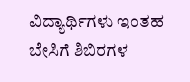ವಿದ್ಯಾರ್ಥಿಗಳು ಇಂತಹ ಬೇಸಿಗೆ ಶಿಬಿರಗಳ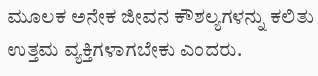ಮೂಲಕ ಅನೇಕ ಜೀವನ ಕೌಶಲ್ಯಗಳನ್ನು ಕಲಿತು ಉತ್ತಮ ವ್ಯಕ್ತಿಗಳಾಗಬೇಕು ಎಂದರು.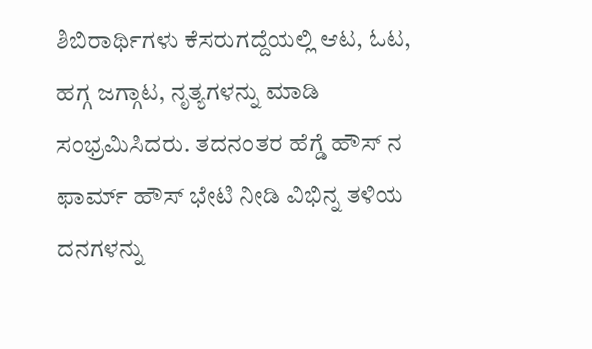ಶಿಬಿರಾರ್ಥಿಗಳು ಕೆಸರುಗದ್ದೆಯಲ್ಲಿ ಆಟ, ಓಟ, ಹಗ್ಗ ಜಗ್ಗಾಟ, ನೃತ್ಯಗಳನ್ನು ಮಾಡಿ ಸಂಭ್ರಮಿಸಿದರು. ತದನಂತರ ಹೆಗ್ಡೆ ಹೌಸ್ ನ ಫಾರ್ಮ್ ಹೌಸ್ ಭೇಟಿ ನೀಡಿ ವಿಭಿನ್ನ ತಳಿಯ ದನಗಳನ್ನು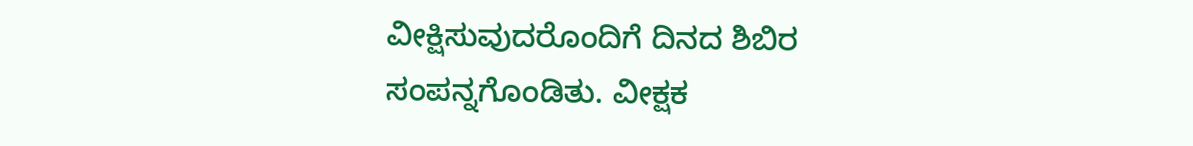ವೀಕ್ಷಿಸುವುದರೊಂದಿಗೆ ದಿನದ ಶಿಬಿರ ಸಂಪನ್ನಗೊಂಡಿತು. ವೀಕ್ಷಕ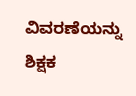ವಿವರಣೆಯನ್ನು ಶಿಕ್ಷಕ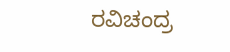ರವಿಚಂದ್ರ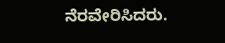ನೆರವೇರಿಸಿದರು.